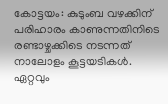കോട്ടയം: കുടുംബ വഴക്കിന് പരിഹാരം കാണുന്നതിനിടെ രണ്ടാഴ്ചക്കിടെ നടന്നത് നാലോളം കൂട്ടയടികൾ. ഏറ്റവും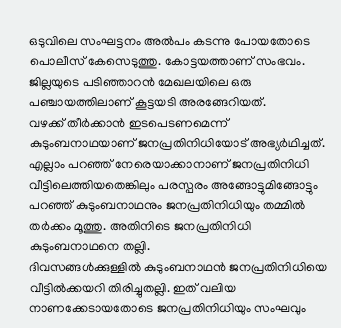ഒടുവിലെ സംഘട്ടനം അൽപം കടന്നു പോയതോടെ പൊലീസ് കേസെടുത്തു. കോട്ടയത്താണ് സംഭവം. ജില്ലയുടെ പടിഞ്ഞാറൻ മേഖലയിലെ ഒരു പഞ്ചായത്തിലാണ് കൂട്ടയടി അരങ്ങേറിയത്.
വഴക്ക് തീർക്കാൻ ഇടപെടണമെന്ന് കുടുംബനാഥയാണ് ജനപ്രതിനിധിയോട് അഭ്യർഥിച്ചത്. എല്ലാം പറഞ്ഞ് നേരെയാക്കാനാണ് ജനപ്രതിനിധി വീട്ടിലെത്തിയതെങ്കിലും പരസ്പരം അങ്ങോട്ടുമിങ്ങോട്ടും പറഞ്ഞ് കുടുംബനാഥനും ജനപ്രതിനിധിയും തമ്മിൽ തർക്കം മൂത്തു. അതിനിടെ ജനപ്രതിനിധി കുടുംബനാഥനെ തല്ലി.
ദിവസങ്ങൾക്കുള്ളിൽ കുടുംബനാഥൻ ജനപ്രതിനിധിയെ വീട്ടിൽക്കയറി തിരിച്ചുതല്ലി. ഇത് വലിയ നാണക്കേടായതോടെ ജനപ്രതിനിധിയും സംഘവും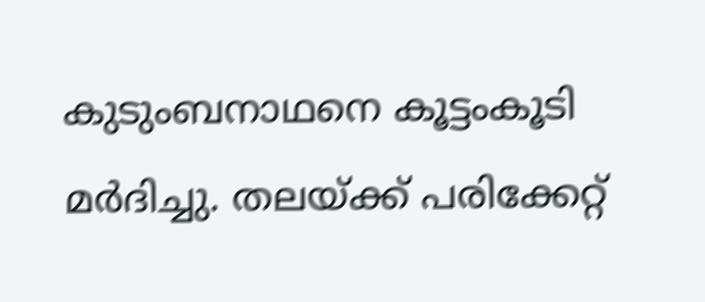കുടുംബനാഥനെ കൂട്ടംകൂടി മർദിച്ചു. തലയ്ക്ക് പരിക്കേറ്റ്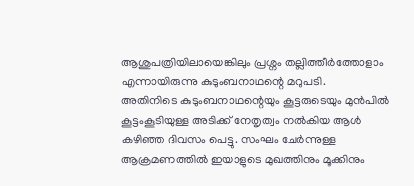ആശുപത്രിയിലായെങ്കിലും പ്രശ്നം തല്ലിത്തീർത്തോളാം എന്നായിരുന്നു കുടുംബനാഥന്റെ മറുപടി.
അതിനിടെ കുടുംബനാഥന്റെയും കൂട്ടരുടെയും മുൻപിൽ കൂട്ടംകൂടിയുള്ള അടിക്ക് നേതൃത്വം നൽകിയ ആൾ കഴിഞ്ഞ ദിവസം പെട്ടു. സംഘം ചേർന്നുള്ള ആക്രമണത്തിൽ ഇയാളുടെ മുഖത്തിനും മൂക്കിനും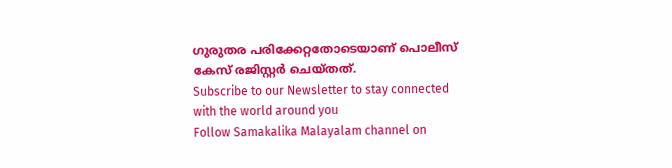ഗുരുതര പരിക്കേറ്റതോടെയാണ് പൊലീസ് കേസ് രജിസ്റ്റർ ചെയ്തത്.
Subscribe to our Newsletter to stay connected with the world around you
Follow Samakalika Malayalam channel on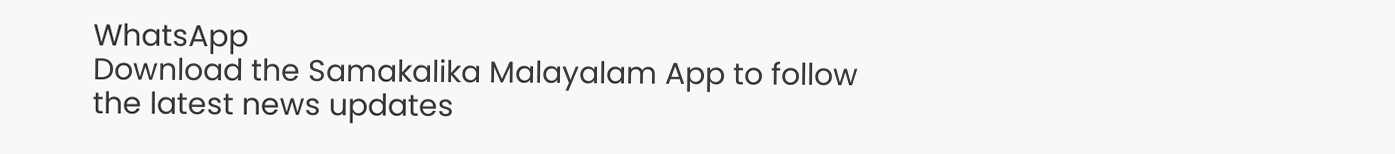WhatsApp
Download the Samakalika Malayalam App to follow the latest news updates